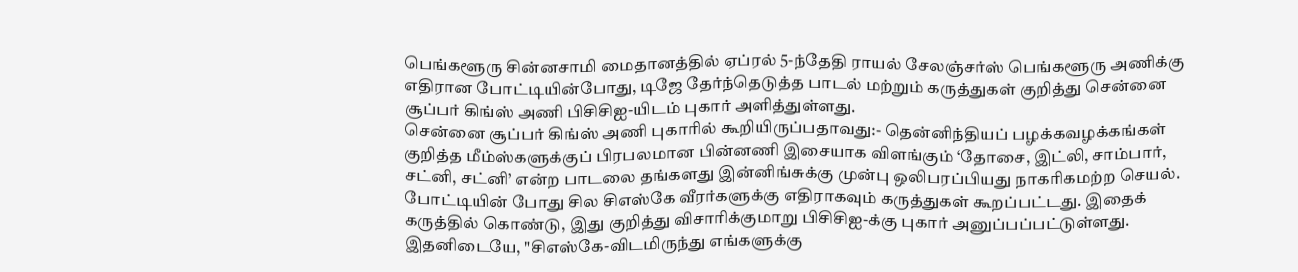பெங்களூரு சின்னசாமி மைதானத்தில் ஏப்ரல் 5-ந்தேதி ராயல் சேலஞ்சர்ஸ் பெங்களூரு அணிக்கு எதிரான போட்டியின்போது, டிஜே தேர்ந்தெடுத்த பாடல் மற்றும் கருத்துகள் குறித்து சென்னை சூப்பர் கிங்ஸ் அணி பிசிசிஐ-யிடம் புகார் அளித்துள்ளது.
சென்னை சூப்பர் கிங்ஸ் அணி புகாரில் கூறியிருப்பதாவது:- தென்னிந்தியப் பழக்கவழக்கங்கள் குறித்த மீம்ஸ்களுக்குப் பிரபலமான பின்னணி இசையாக விளங்கும் ‘தோசை, இட்லி, சாம்பார், சட்னி, சட்னி’ என்ற பாடலை தங்களது இன்னிங்சுக்கு முன்பு ஒலிபரப்பியது நாகரிகமற்ற செயல். போட்டியின் போது சில சிஎஸ்கே வீரர்களுக்கு எதிராகவும் கருத்துகள் கூறப்பட்டது. இதைக் கருத்தில் கொண்டு, இது குறித்து விசாரிக்குமாறு பிசிசிஐ-க்கு புகார் அனுப்பப்பட்டுள்ளது.
இதனிடையே, "சிஎஸ்கே-விடமிருந்து எங்களுக்கு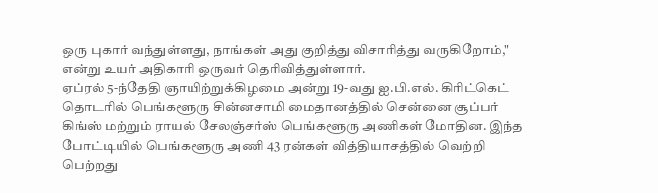ஒரு புகார் வந்துள்ளது, நாங்கள் அது குறித்து விசாரித்து வருகிறோம்," என்று உயர் அதிகாரி ஒருவர் தெரிவித்துள்ளார்.
ஏப்ரல் 5-ந்தேதி ஞாயிற்றுக்கிழமை அன்று 19-வது ஐ.பி.எல். கிரிட்கெட் தொடரில் பெங்களூரு சின்னசாமி மைதானத்தில் சென்னை சூப்பர் கிங்ஸ் மற்றும் ராயல் சேலஞ்சர்ஸ் பெங்களூரு அணிகள் மோதின. இந்த போட்டியில் பெங்களூரு அணி 43 ரன்கள் வித்தியாசத்தில் வெற்றி பெற்றது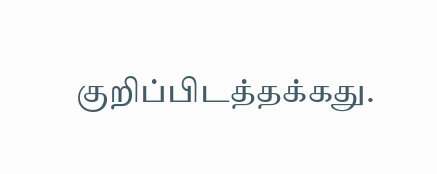குறிப்பிடத்தக்கது.